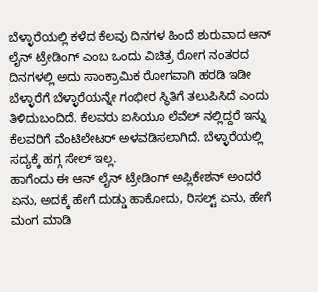ಬೆಳ್ಳಾರೆಯಲ್ಲಿ ಕಳೆದ ಕೆಲವು ದಿನಗಳ ಹಿಂದೆ ಶುರುವಾದ ಆನ್ ಲೈನ್ ಟ್ರೇಡಿಂಗ್ ಎಂಬ ಒಂದು ವಿಚಿತ್ರ ರೋಗ ನಂತರದ ದಿನಗಳಲ್ಲಿ ಅದು ಸಾಂಕ್ರಾಮಿಕ ರೋಗವಾಗಿ ಹರಡಿ ಇಡೀ ಬೆಳ್ಳಾರೆಗೆ ಬೆಳ್ಳಾರೆಯನ್ನೇ ಗಂಭೀರ ಸ್ಥಿತಿಗೆ ತಲುಪಿಸಿದೆ ಎಂದು ತಿಳಿದುಬಂದಿದೆ. ಕೆಲವರು ಐಸಿಯೂ ಲೆವೆಲ್ ನಲ್ಲಿದ್ದರೆ ಇನ್ನು ಕೆಲವರಿಗೆ ವೆಂಟಿಲೇಟರ್ ಅಳವಡಿಸಲಾಗಿದೆ. ಬೆಳ್ಳಾರೆಯಲ್ಲಿ ಸದ್ಯಕ್ಕೆ ಹಗ್ಗ ಸೇಲ್ ಇಲ್ಲ.
ಹಾಗೆಂದು ಈ ಆನ್ ಲೈನ್ ಟ್ರೇಡಿಂಗ್ ಅಪ್ಲಿಕೇಶನ್ ಅಂದರೆ ಏನು, ಅದಕ್ಕೆ ಹೇಗೆ ದುಡ್ಡು ಹಾಕೋದು, ರಿಸಲ್ಟ್ ಏನು, ಹೇಗೆ ಮಂಗ ಮಾಡಿ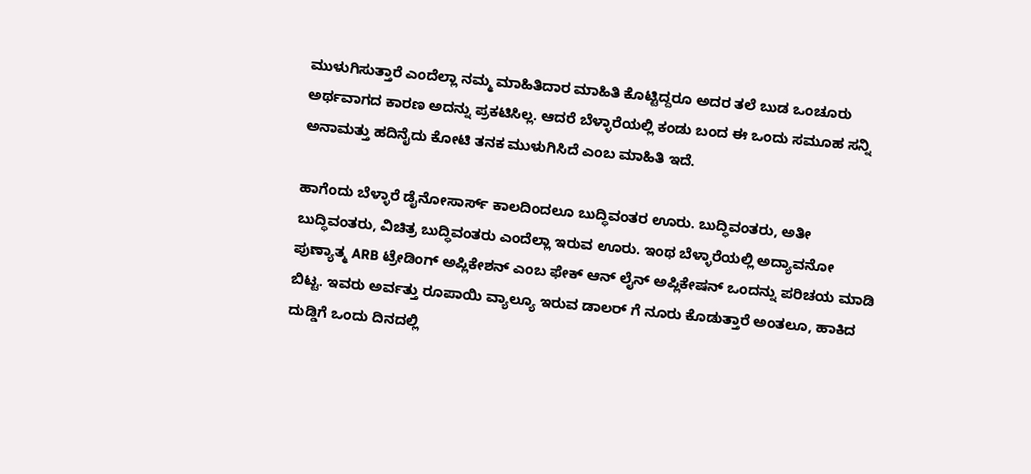ಮುಳುಗಿಸುತ್ತಾರೆ ಎಂದೆಲ್ಲಾ ನಮ್ಮ ಮಾಹಿತಿದಾರ ಮಾಹಿತಿ ಕೊಟ್ಟಿದ್ದರೂ ಅದರ ತಲೆ ಬುಡ ಒಂಚೂರು ಅರ್ಥವಾಗದ ಕಾರಣ ಅದನ್ನು ಪ್ರಕಟಿಸಿಲ್ಲ. ಆದರೆ ಬೆಳ್ಳಾರೆಯಲ್ಲಿ ಕಂಡು ಬಂದ ಈ ಒಂದು ಸಮೂಹ ಸನ್ನಿ ಅನಾಮತ್ತು ಹದಿನೈದು ಕೋಟಿ ತನಕ ಮುಳುಗಿಸಿದೆ ಎಂಬ ಮಾಹಿತಿ ಇದೆ.

ಹಾಗೆಂದು ಬೆಳ್ಳಾರೆ ಡೈನೋಸಾರ್ಸ್ ಕಾಲದಿಂದಲೂ ಬುದ್ಧಿವಂತರ ಊರು. ಬುದ್ಧಿವಂತರು, ಅತೀ ಬುದ್ಧಿವಂತರು, ವಿಚಿತ್ರ ಬುದ್ಧಿವಂತರು ಎಂದೆಲ್ಲಾ ಇರುವ ಊರು. ಇಂಥ ಬೆಳ್ಳಾರೆಯಲ್ಲಿ ಅದ್ಯಾವನೋ ಪುಣ್ಯಾತ್ಮ ARB ಟ್ರೇಡಿಂಗ್ ಅಪ್ಲಿಕೇಶನ್ ಎಂಬ ಫೇಕ್ ಆನ್ ಲೈನ್ ಅಪ್ಲಿಕೇಷನ್ ಒಂದನ್ನು ಪರಿಚಯ ಮಾಡಿ ಬಿಟ್ಟ. ಇವರು ಅರ್ವತ್ತು ರೂಪಾಯಿ ವ್ಯಾಲ್ಯೂ ಇರುವ ಡಾಲರ್ ಗೆ ನೂರು ಕೊಡುತ್ತಾರೆ ಅಂತಲೂ, ಹಾಕಿದ ದುಡ್ಡಿಗೆ ಒಂದು ದಿನದಲ್ಲಿ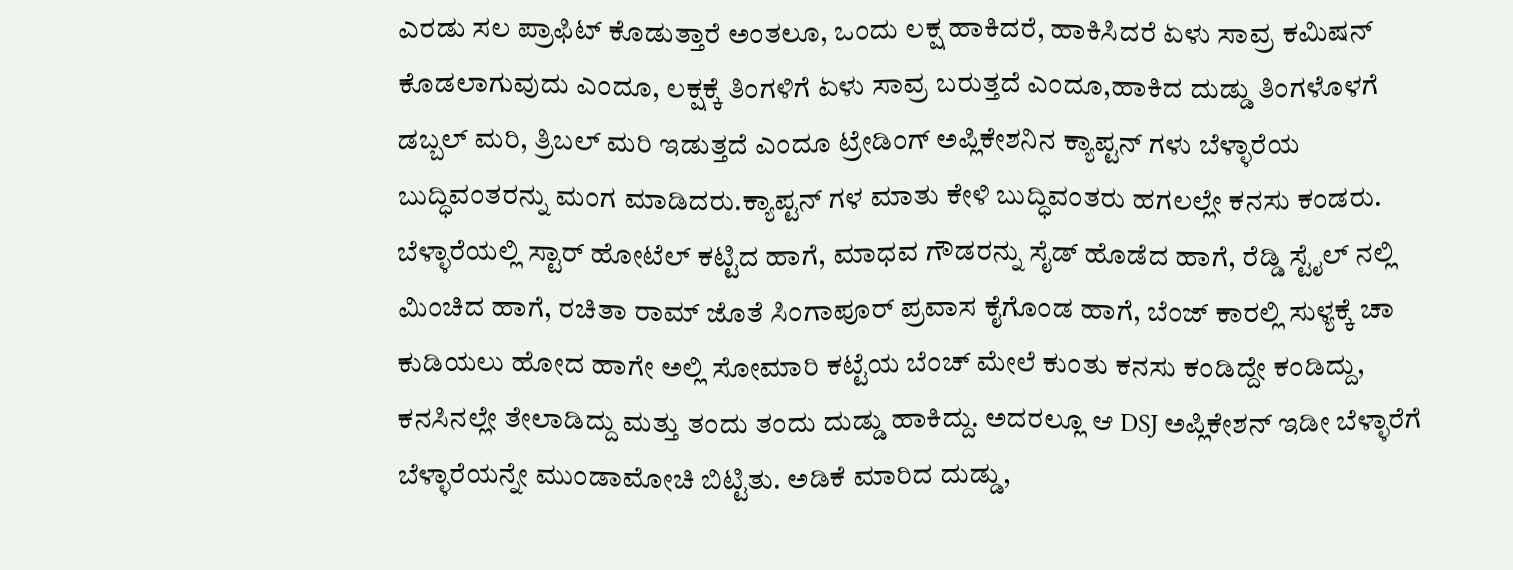ಎರಡು ಸಲ ಪ್ರಾಫಿಟ್ ಕೊಡುತ್ತಾರೆ ಅಂತಲೂ, ಒಂದು ಲಕ್ಷ ಹಾಕಿದರೆ, ಹಾಕಿಸಿದರೆ ಏಳು ಸಾವ್ರ ಕಮಿಷನ್ ಕೊಡಲಾಗುವುದು ಎಂದೂ, ಲಕ್ಷಕ್ಕೆ ತಿಂಗಳಿಗೆ ಏಳು ಸಾವ್ರ ಬರುತ್ತದೆ ಎಂದೂ,ಹಾಕಿದ ದುಡ್ಡು ತಿಂಗಳೊಳಗೆ ಡಬ್ಬಲ್ ಮರಿ, ತ್ರಿಬಲ್ ಮರಿ ಇಡುತ್ತದೆ ಎಂದೂ ಟ್ರೇಡಿಂಗ್ ಅಪ್ಲಿಕೇಶನಿನ ಕ್ಯಾಪ್ಟನ್ ಗಳು ಬೆಳ್ಳಾರೆಯ ಬುದ್ಧಿವಂತರನ್ನು ಮಂಗ ಮಾಡಿದರು.ಕ್ಯಾಪ್ಟನ್ ಗಳ ಮಾತು ಕೇಳಿ ಬುದ್ಧಿವಂತರು ಹಗಲಲ್ಲೇ ಕನಸು ಕಂಡರು. ಬೆಳ್ಳಾರೆಯಲ್ಲಿ ಸ್ಟಾರ್ ಹೋಟೆಲ್ ಕಟ್ಟಿದ ಹಾಗೆ, ಮಾಧವ ಗೌಡರನ್ನು ಸೈಡ್ ಹೊಡೆದ ಹಾಗೆ, ರೆಡ್ಡಿ ಸ್ಟೈಲ್ ನಲ್ಲಿ ಮಿಂಚಿದ ಹಾಗೆ, ರಚಿತಾ ರಾಮ್ ಜೊತೆ ಸಿಂಗಾಪೂರ್ ಪ್ರವಾಸ ಕೈಗೊಂಡ ಹಾಗೆ, ಬೆಂಜ್ ಕಾರಲ್ಲಿ ಸುಳ್ಯಕ್ಕೆ ಚಾ ಕುಡಿಯಲು ಹೋದ ಹಾಗೇ ಅಲ್ಲಿ ಸೋಮಾರಿ ಕಟ್ಟೆಯ ಬೆಂಚ್ ಮೇಲೆ ಕುಂತು ಕನಸು ಕಂಡಿದ್ದೇ ಕಂಡಿದ್ದು, ಕನಸಿನಲ್ಲೇ ತೇಲಾಡಿದ್ದು ಮತ್ತು ತಂದು ತಂದು ದುಡ್ಡು ಹಾಕಿದ್ದು. ಅದರಲ್ಲೂ ಆ DSJ ಅಪ್ಲಿಕೇಶನ್ ಇಡೀ ಬೆಳ್ಳಾರೆಗೆ ಬೆಳ್ಳಾರೆಯನ್ನೇ ಮುಂಡಾಮೋಚಿ ಬಿಟ್ಟಿತು. ಅಡಿಕೆ ಮಾರಿದ ದುಡ್ಡು,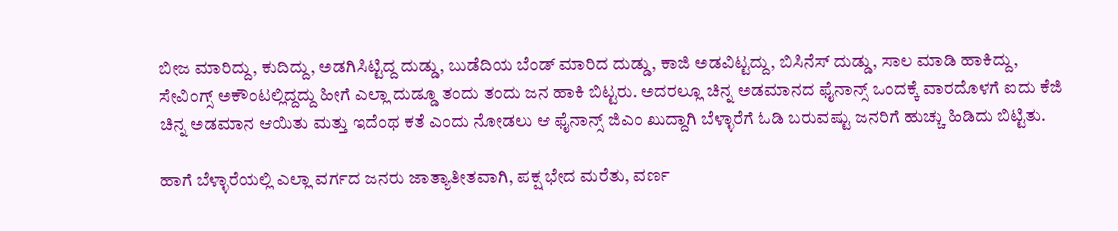ಬೀಜ ಮಾರಿದ್ದು, ಕುದಿದ್ದು, ಅಡಗಿಸಿಟ್ಟಿದ್ದ ದುಡ್ಡು, ಬುಡೆದಿಯ ಬೆಂಡ್ ಮಾರಿದ ದುಡ್ಡು, ಕಾಜಿ ಅಡವಿಟ್ಟದ್ದು, ಬಿಸಿನೆಸ್ ದುಡ್ಡು, ಸಾಲ ಮಾಡಿ ಹಾಕಿದ್ದು, ಸೇವಿಂಗ್ಸ್ ಅಕೌಂಟಲ್ಲಿದ್ದದ್ದು ಹೀಗೆ ಎಲ್ಲಾ ದುಡ್ಡೂ ತಂದು ತಂದು ಜನ ಹಾಕಿ ಬಿಟ್ಟರು. ಅದರಲ್ಲೂ ಚಿನ್ನ ಅಡಮಾನದ ಫೈನಾನ್ಸ್ ಒಂದಕ್ಕೆ ವಾರದೊಳಗೆ ಐದು ಕೆಜಿ ಚಿನ್ನ ಅಡಮಾನ ಆಯಿತು ಮತ್ತು ಇದೆಂಥ ಕತೆ ಎಂದು ನೋಡಲು ಆ ಫೈನಾನ್ಸ್ ಜಿಎಂ ಖುದ್ದಾಗಿ ಬೆಳ್ಳಾರೆಗೆ ಓಡಿ ಬರುವಷ್ಟು ಜನರಿಗೆ ಹುಚ್ಚು ಹಿಡಿದು ಬಿಟ್ಟಿತು.

ಹಾಗೆ ಬೆಳ್ಳಾರೆಯಲ್ಲಿ ಎಲ್ಲಾ ವರ್ಗದ ಜನರು ಜಾತ್ಯಾತೀತವಾಗಿ, ಪಕ್ಷ ಭೇದ ಮರೆತು, ವರ್ಣ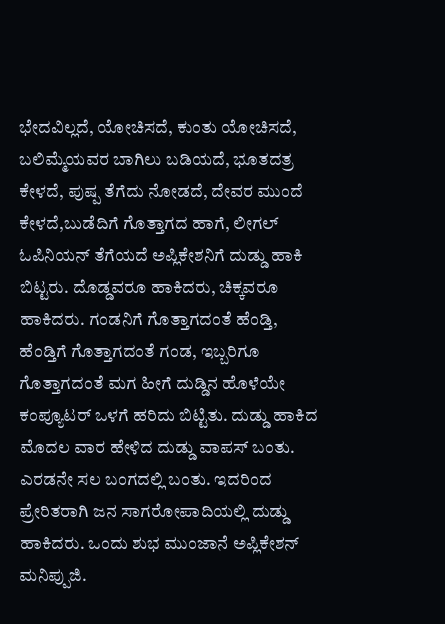ಭೇದವಿಲ್ಲದೆ, ಯೋಚಿಸದೆ, ಕುಂತು ಯೋಚಿಸದೆ, ಬಲಿಮ್ಮೆಯವರ ಬಾಗಿಲು ಬಡಿಯದೆ, ಭೂತದತ್ರ ಕೇಳದೆ, ಪುಷ್ಪ ತೆಗೆದು ನೋಡದೆ, ದೇವರ ಮುಂದೆ ಕೇಳದೆ,ಬುಡೆದಿಗೆ ಗೊತ್ತಾಗದ ಹಾಗೆ, ಲೀಗಲ್ ಓಪಿನಿಯನ್ ತೆಗೆಯದೆ ಅಪ್ಲಿಕೇಶನಿಗೆ ದುಡ್ಡು ಹಾಕಿ ಬಿಟ್ಟರು. ದೊಡ್ಡವರೂ ಹಾಕಿದರು, ಚಿಕ್ಕವರೂ ಹಾಕಿದರು. ಗಂಡನಿಗೆ ಗೊತ್ತಾಗದಂತೆ ಹೆಂಡ್ತಿ, ಹೆಂಡ್ತಿಗೆ ಗೊತ್ತಾಗದಂತೆ ಗಂಡ, ಇಬ್ಬರಿಗೂ ಗೊತ್ತಾಗದಂತೆ ಮಗ ಹೀಗೆ ದುಡ್ಡಿನ ಹೊಳೆಯೇ ಕಂಪ್ಯೂಟರ್ ಒಳಗೆ ಹರಿದು ಬಿಟ್ಟಿತು. ದುಡ್ಡು ಹಾಕಿದ ಮೊದಲ ವಾರ ಹೇಳಿದ ದುಡ್ಡು ವಾಪಸ್ ಬಂತು. ಎರಡನೇ ಸಲ ಬಂಗದಲ್ಲಿ ಬಂತು. ಇದರಿಂದ ಪ್ರೇರಿತರಾಗಿ ಜನ ಸಾಗರೋಪಾದಿಯಲ್ಲಿ ದುಡ್ಡು ಹಾಕಿದರು. ಒಂದು ಶುಭ ಮುಂಜಾನೆ ಅಪ್ಲಿಕೇಶನ್ ಮನಿಪ್ಪುಜಿ.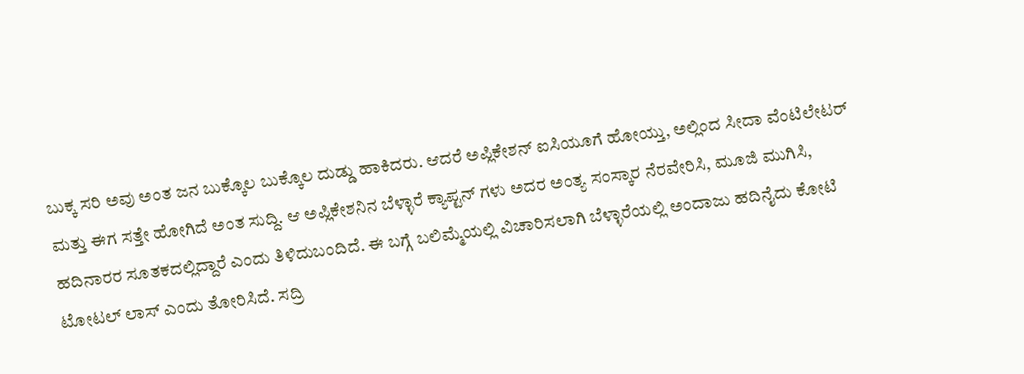ಬುಕ್ಕ ಸರಿ ಅವು ಅಂತ ಜನ ಬುಕ್ಕೊಲ ಬುಕ್ಕೊಲ ದುಡ್ಡು ಹಾಕಿದರು. ಆದರೆ ಅಪ್ಲಿಕೇಶನ್ ಐಸಿಯೂಗೆ ಹೋಯ್ತು, ಅಲ್ಲಿಂದ ಸೀದಾ ವೆಂಟಿಲೇಟರ್ ಮತ್ತು ಈಗ ಸತ್ತೇ ಹೋಗಿದೆ ಅಂತ ಸುದ್ದಿ. ಆ ಅಪ್ಲಿಕೇಶನಿನ ಬೆಳ್ಳಾರೆ ಕ್ಯಾಪ್ಟನ್ ಗಳು ಅದರ ಅಂತ್ಯ ಸಂಸ್ಕಾರ ನೆರವೇರಿಸಿ, ಮೂಜಿ ಮುಗಿಸಿ, ಹದಿನಾರರ ಸೂತಕದಲ್ಲಿದ್ದಾರೆ ಎಂದು ತಿಳಿದುಬಂದಿದೆ. ಈ ಬಗ್ಗೆ ಬಲಿಮ್ಮೆಯಲ್ಲಿ ವಿಚಾರಿಸಲಾಗಿ ಬೆಳ್ಳಾರೆಯಲ್ಲಿ ಅಂದಾಜು ಹದಿನೈದು ಕೋಟಿ ಟೋಟಲ್ ಲಾಸ್ ಎಂದು ತೋರಿಸಿದೆ. ಸದ್ರಿ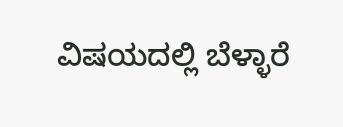ವಿಷಯದಲ್ಲಿ ಬೆಳ್ಳಾರೆ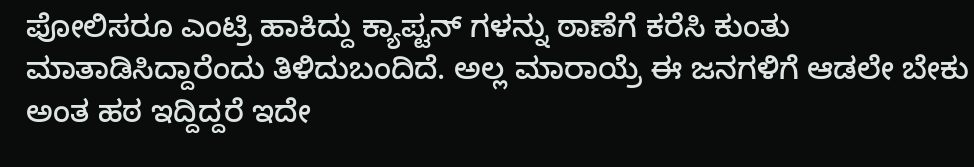ಪೋಲಿಸರೂ ಎಂಟ್ರಿ ಹಾಕಿದ್ದು ಕ್ಯಾಪ್ಟನ್ ಗಳನ್ನು ಠಾಣೆಗೆ ಕರೆಸಿ ಕುಂತು ಮಾತಾಡಿಸಿದ್ದಾರೆಂದು ತಿಳಿದುಬಂದಿದೆ. ಅಲ್ಲ ಮಾರಾಯ್ರೆ ಈ ಜನಗಳಿಗೆ ಆಡಲೇ ಬೇಕು ಅಂತ ಹಠ ಇದ್ದಿದ್ದರೆ ಇದೇ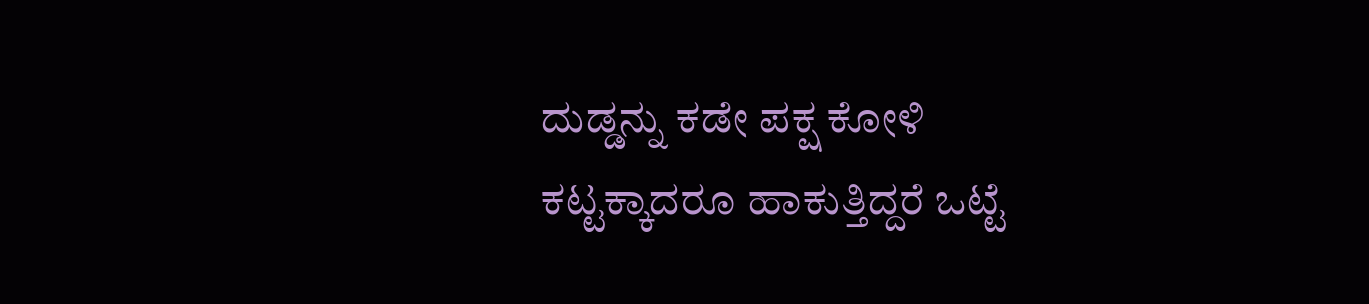ದುಡ್ಡನ್ನು ಕಡೇ ಪಕ್ಷ ಕೋಳಿ ಕಟ್ಟಕ್ಕಾದರೂ ಹಾಕುತ್ತಿದ್ದರೆ ಒಟ್ಟೆ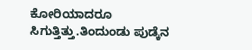ಕೋರಿಯಾದರೂ ಸಿಗುತ್ತಿತ್ತು.ತಿಂದುಂಡು ಪುಡ್ಕೆನ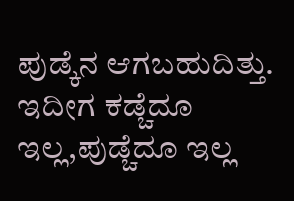ಪುಡ್ಕೆನ ಆಗಬಹುದಿತ್ತು. ಇದೀಗ ಕಡ್ಚೆದೂ ಇಲ್ಲ,ಪುಡ್ಚೆದೂ ಇಲ್ಲ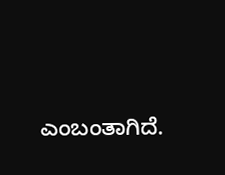ಎಂಬಂತಾಗಿದೆ.